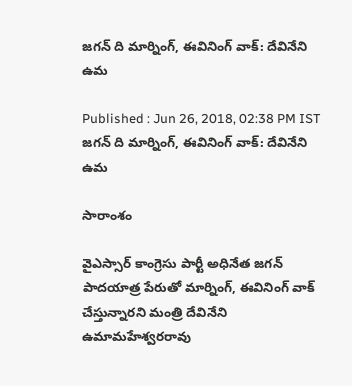జగన్ ది మార్నింగ్, ఈవినింగ్ వాక్: దేవినేని ఉమ

Published : Jun 26, 2018, 02:38 PM IST
జగన్ ది మార్నింగ్, ఈవినింగ్ వాక్: దేవినేని ఉమ

సారాంశం

వైఎస్సార్ కాంగ్రెసు పార్టీ అధినేత జగన్ పాదయాత్ర పేరుతో మార్నింగ్, ఈవినింగ్ వాక్ చేస్తున్నారని మంత్రి దేవినేని ఉమామహేశ్వరరావు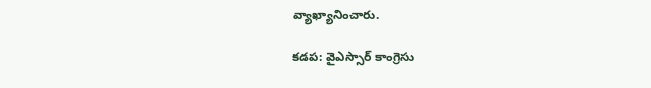వ్యాఖ్యానించారు.

కడప: వైఎస్సార్ కాంగ్రెసు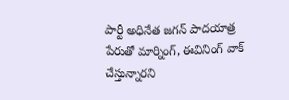పార్టీ అధినేత జగన్ పాదయాత్ర పేరుతో మార్నింగ్, ఈవినింగ్ వాక్ చేస్తున్నారని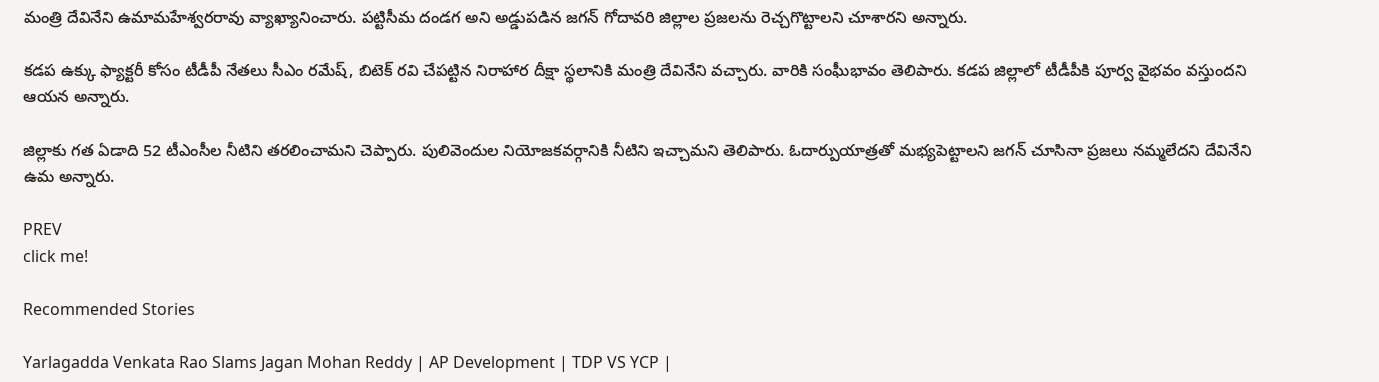మంత్రి దేవినేని ఉమామహేశ్వరరావు వ్యాఖ్యానించారు. పట్టిసీమ దండగ అని అడ్డుపడిన జగన్ గోదావరి జిల్లాల ప్రజలను రెచ్చగొట్టాలని చూశారని అన్నారు.

కడప ఉక్కు ఫ్యాక్టరీ కోసం టీడీపీ నేతలు సీఎం రమేష్, బిటెక్ రవి చేపట్టిన నిరాహార దీక్షా స్థలానికి మంత్రి దేవినేని వచ్చారు. వారికి సంఘీభావం తెలిపారు. కడప జిల్లాలో టీడీపీకి పూర్వ వైభవం వస్తుందని ఆయన అన్నారు.

జిల్లాకు గత ఏడాది 52 టీఎంసీల నీటిని తరలించామని చెప్పారు. పులివెందుల నియోజకవర్గానికి నీటిని ఇచ్చామని తెలిపారు. ఓదార్పుయాత్రతో మభ్యపెట్టాలని జగన్ చూసినా ప్రజలు నమ్మలేదని దేవినేని ఉమ అన్నారు.

PREV
click me!

Recommended Stories

Yarlagadda Venkata Rao Slams Jagan Mohan Reddy | AP Development | TDP VS YCP |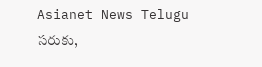Asianet News Telugu
సరుకు,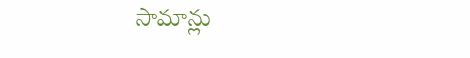సామాన్లు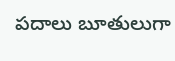పదాలు బూతులుగా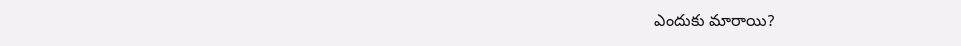ఎందుకు మారాయి?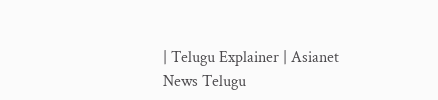| Telugu Explainer | Asianet News Telugu